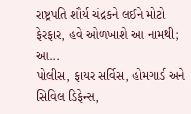રાષ્ટ્રપતિ શૌર્ય ચંદ્રકને લઈને મોટો ફેરફાર, હવે ઓળખાશે આ નામથી; આ...
પોલીસ, ફાયર સર્વિસ, હોમગાર્ડ અને સિવિલ ડિફેન્સ,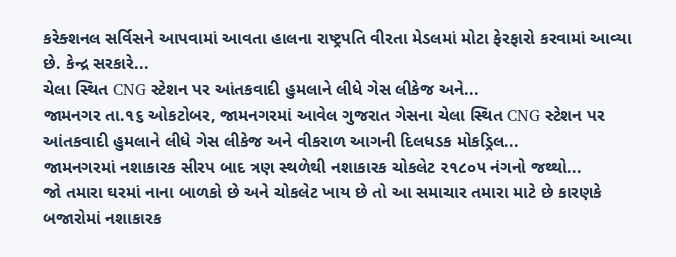કરેક્શનલ સર્વિસને આપવામાં આવતા હાલના રાષ્ટ્રપતિ વીરતા મેડલમાં મોટા ફેરફારો કરવામાં આવ્યા છે. કેન્દ્ર સરકારે...
ચેલા સ્થિત CNG સ્ટેશન પર આંતકવાદી હુમલાને લીધે ગેસ લીકેજ અને...
જામનગર તા.૧૬ ઓકટોબર, જામનગરમાં આવેલ ગુજરાત ગેસના ચેલા સ્થિત CNG સ્ટેશન પર આંતકવાદી હુમલાને લીધે ગેસ લીકેજ અને વીકરાળ આગની દિલધડક મોકડ્રિલ...
જામનગરમાં નશાકારક સીરપ બાદ ત્રણ સ્થળેથી નશાકારક ચોકલેટ ૨૧૮૦૫ નંગનો જથ્થો...
જો તમારા ઘરમાં નાના બાળકો છે અને ચોકલેટ ખાય છે તો આ સમાચાર તમારા માટે છે કારણકે બજારોમાં નશાકારક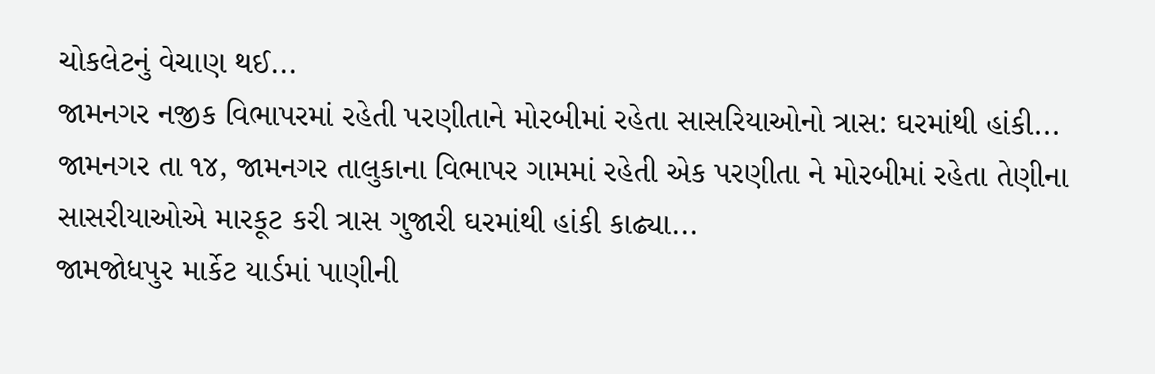ચોકલેટનું વેચાણ થઈ...
જામનગર નજીક વિભાપરમાં રહેતી પરણીતાને મોરબીમાં રહેતા સાસરિયાઓનો ત્રાસ: ઘરમાંથી હાંકી...
જામનગર તા ૧૪, જામનગર તાલુકાના વિભાપર ગામમાં રહેતી એક પરણીતા ને મોરબીમાં રહેતા તેણીના સાસરીયાઓએ મારકૂટ કરી ત્રાસ ગુજારી ઘરમાંથી હાંકી કાઢ્યા...
જામજોધપુર માર્કેટ યાર્ડમાં પાણીની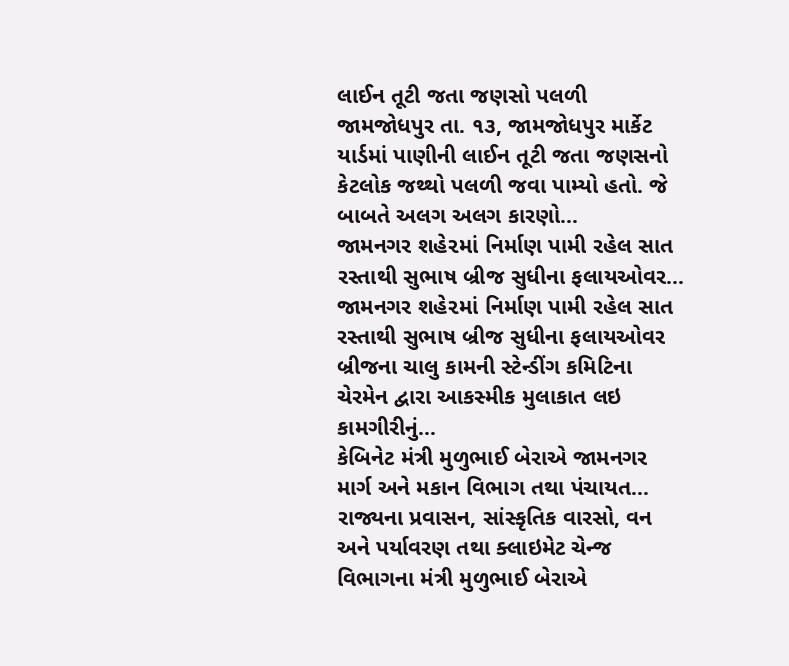લાઈન તૂટી જતા જણસો પલળી
જામજોધપુર તા. ૧૩, જામજોધપુર માર્કેટ યાર્ડમાં પાણીની લાઈન તૂટી જતા જણસનો કેટલોક જથ્થો પલળી જવા પામ્યો હતો. જે બાબતે અલગ અલગ કારણો...
જામનગર શહે૨માં નિર્માણ પામી રહેલ સાત રસ્તાથી સુભાષ બ્રીજ સુધીના ફલાયઓવર...
જામનગર શહે૨માં નિર્માણ પામી રહેલ સાત રસ્તાથી સુભાષ બ્રીજ સુધીના ફલાયઓવર બ્રીજના ચાલુ કામની સ્ટેન્ડીંગ કમિટિના ચેરમેન દ્વારા આકસ્મીક મુલાકાત લઇ કામગીરીનું...
કેબિનેટ મંત્રી મુળુભાઈ બેરાએ જામનગર માર્ગ અને મકાન વિભાગ તથા પંચાયત...
રાજ્યના પ્રવાસન, સાંસ્કૃતિક વારસો, વન અને પર્યાવરણ તથા ક્લાઇમેટ ચેન્જ વિભાગના મંત્રી મુળુભાઈ બેરાએ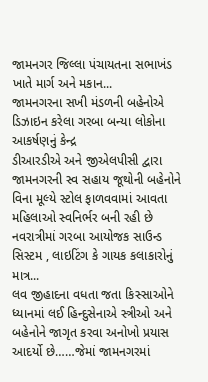જામનગર જિલ્લા પંચાયતના સભાખંડ ખાતે માર્ગ અને મકાન...
જામનગરના સખી મંડળની બહેનોએ ડિઝાઇન કરેલા ગરબા બન્યા લોકોના આકર્ષણનું કેન્દ્ર
ડીઆરડીએ અને જીએલપીસી દ્વારા જામનગરની સ્વ સહાય જૂથોની બહેનોને વિના મૂલ્યે સ્ટોલ ફાળવવામાં આવતા મહિલાઓ સ્વનિર્ભર બની રહી છે
નવરાત્રીમાં ગરબા આયોજક સાઉન્ડ સિસ્ટમ , લાઇટિંગ કે ગાયક કલાકારોનું માત્ર...
લવ જીહાદના વધતા જતા કિસ્સાઓને ધ્યાનમાં લઈ હિન્દુસેનાએ સ્ત્રીઓ અને બહેનોને જાગૃત કરવા અનોખો પ્રયાસ આદર્યો છે……જેમાં જામનગરમાં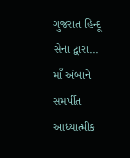ગુજરાત હિન્દૂ સેના દ્વારા...
માઁ અંબાને સમર્પીત આધ્યાત્મીક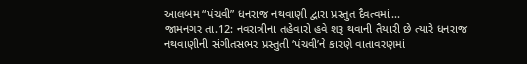આલબમ “પંચવી” ધનરાજ નથવાણી દ્વારા પ્રસ્તુત દૈવત્વમાં...
જામનગર તા.12: નવરાત્રીના તહેવારો હવે શરૂ થવાની તૈયારી છે ત્યારે ધનરાજ નથવાણીની સંગીતસભર પ્રસ્તુતી ‘પંચવી’ને કારણે વાતાવરણમાં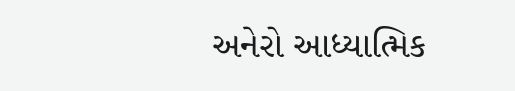અનેરો આધ્યાત્મિક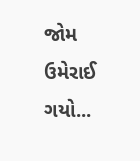જોમ ઉમેરાઈ ગયો...